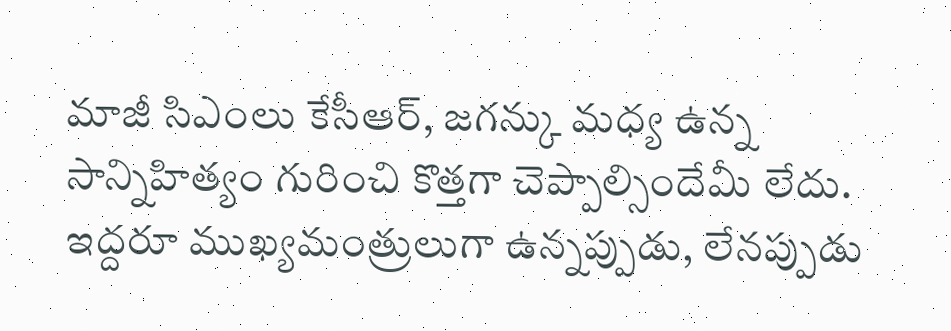మాజీ సిఎంలు కేసీఆర్, జగన్కు మధ్య ఉన్న సాన్నిహిత్యం గురించి కొత్తగా చెప్పాల్సిందేమీ లేదు. ఇద్దరూ ముఖ్యమంత్రులుగా ఉన్నప్పుడు, లేనప్పుడు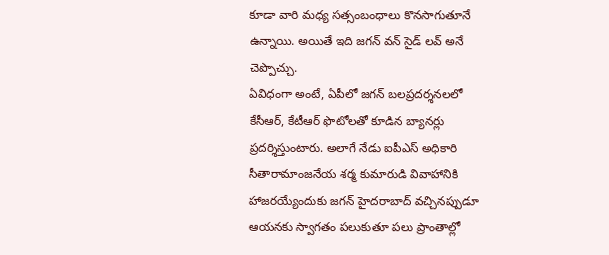కూడా వారి మధ్య సత్సంబంధాలు కొనసాగుతూనే ఉన్నాయి. అయితే ఇది జగన్ వన్ సైడ్ లవ్ అనే చెప్పొచ్చు.
ఏవిధంగా అంటే, ఏపీలో జగన్ బలప్రదర్శనలలో కేసీఆర్, కేటీఆర్ ఫొటోలతో కూడిన బ్యానర్లు ప్రదర్శిస్తుంటారు. అలాగే నేడు ఐపీఎస్ అధికారి సీతారామాంజనేయ శర్మ కుమారుడి వివాహానికి హాజరయ్యేందుకు జగన్ హైదరాబాద్ వచ్చినప్పుడూ ఆయనకు స్వాగతం పలుకుతూ పలు ప్రాంతాల్లో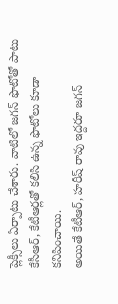ప్లెక్సీలు ఏర్పాటు చేశారు. వాటిలో జగన్ ఫొటోతో పాటు కేసీఆర్, కేటీఆర్లతో కలిసి ఉన్న ఫొటోలు కూడా కనిపించాయి.
అయితే కేటీఆర్, హరీష్ రావు ఇద్దరూ జగన్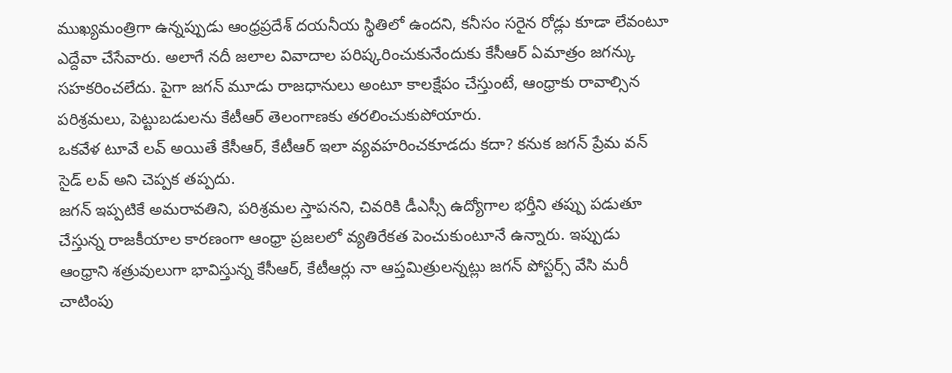ముఖ్యమంత్రిగా ఉన్నప్పుడు ఆంధ్రప్రదేశ్ దయనీయ స్థితిలో ఉందని, కనీసం సరైన రోడ్లు కూడా లేవంటూ ఎద్దేవా చేసేవారు. అలాగే నదీ జలాల వివాదాల పరిష్కరించుకునేందుకు కేసీఆర్ ఏమాత్రం జగన్కు సహకరించలేదు. పైగా జగన్ మూడు రాజధానులు అంటూ కాలక్షేపం చేస్తుంటే, ఆంధ్రాకు రావాల్సిన పరిశ్రమలు, పెట్టుబడులను కేటీఆర్ తెలంగాణకు తరలించుకుపోయారు.
ఒకవేళ టూవే లవ్ అయితే కేసీఆర్, కేటీఆర్ ఇలా వ్యవహరించకూడదు కదా? కనుక జగన్ ప్రేమ వన్ సైడ్ లవ్ అని చెప్పక తప్పదు.
జగన్ ఇప్పటికే అమరావతిని, పరిశ్రమల స్తాపనని, చివరికి డీఎస్సీ ఉద్యోగాల భర్తీని తప్పు పడుతూ చేస్తున్న రాజకీయాల కారణంగా ఆంధ్రా ప్రజలలో వ్యతిరేకత పెంచుకుంటూనే ఉన్నారు. ఇప్పుడు ఆంధ్రాని శత్రువులుగా భావిస్తున్న కేసీఆర్, కేటీఆర్లు నా ఆప్తమిత్రులన్నట్లు జగన్ పోస్టర్స్ వేసి మరీ చాటింపు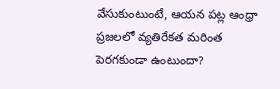వేసుకుంటుంటే, ఆయన పట్ల ఆంధ్రా ప్రజలలో వ్యతిరేకత మరింత పెరగకుండా ఉంటుందా?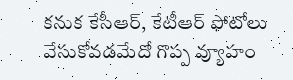కనుక కేసీఆర్, కేటీఆర్ ఫోటోలు వేసుకోవడమేదో గొప్ప వ్యూహం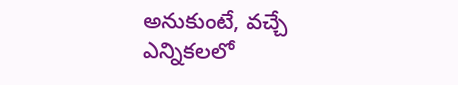అనుకుంటే, వచ్చే ఎన్నికలలో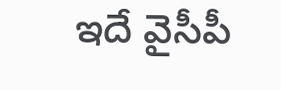ఇదే వైసీపీ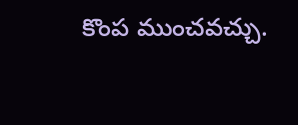కొంప ముంచవచ్చు.